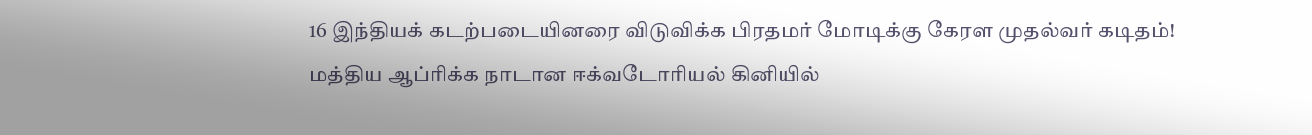16 இந்தியக் கடற்படையினரை விடுவிக்க பிரதமர் மோடிக்கு கேரள முதல்வர் கடிதம்!
மத்திய ஆப்ரிக்க நாடான ஈக்வடோரியல் கினியில்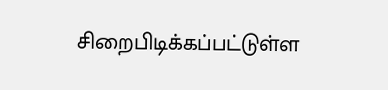சிறைபிடிக்கப்பட்டுள்ள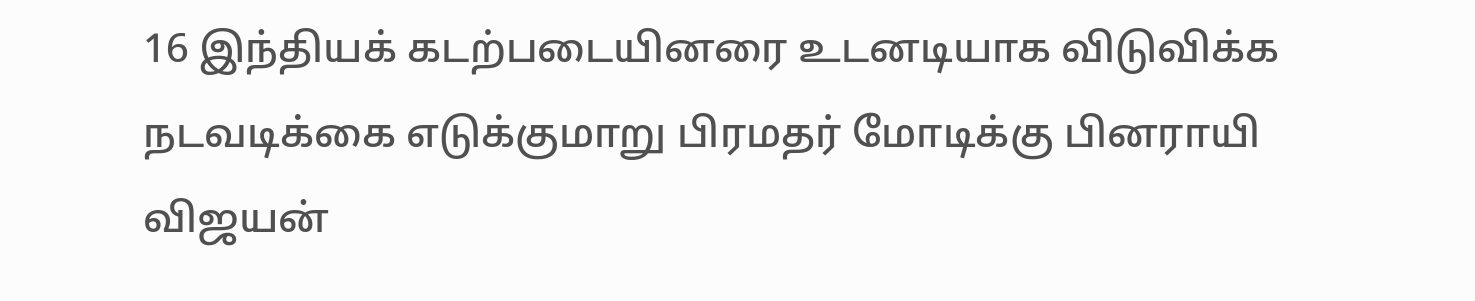16 இந்தியக் கடற்படையினரை உடனடியாக விடுவிக்க நடவடிக்கை எடுக்குமாறு பிரமதர் மோடிக்கு பினராயி விஜயன்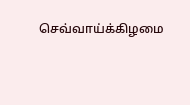செவ்வாய்க்கிழமை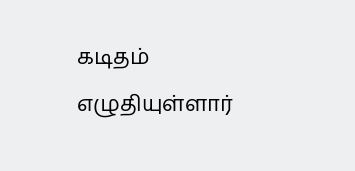கடிதம் எழுதியுள்ளார்